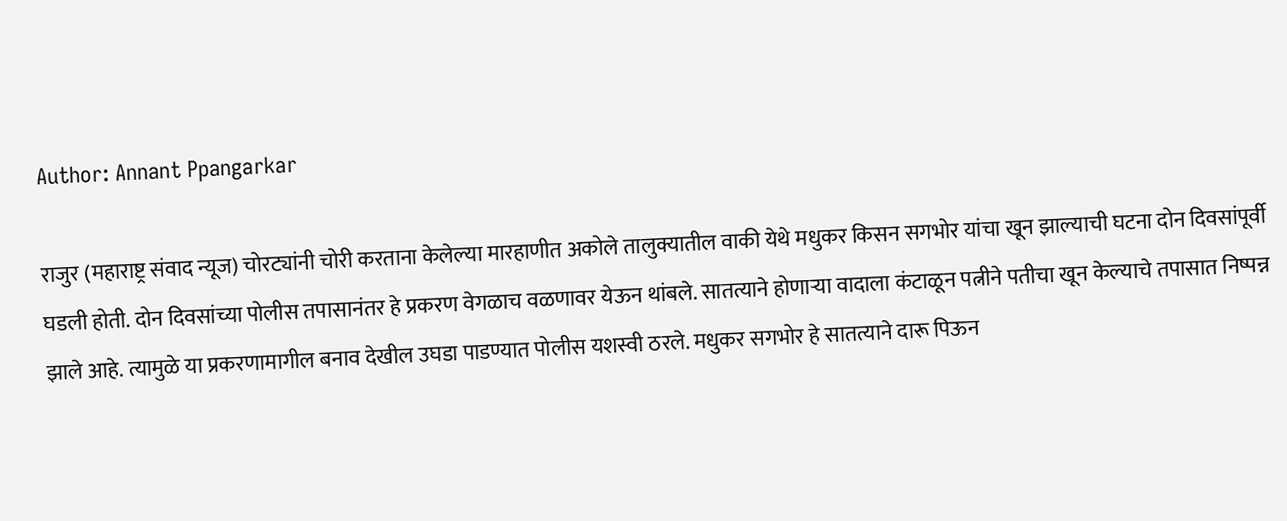Author: Annant Ppangarkar

राजुर (महाराष्ट्र संवाद न्यूज) चोरट्यांनी चोरी करताना केलेल्या मारहाणीत अकोले तालुक्यातील वाकी येथे मधुकर किसन सगभोर यांचा खून झाल्याची घटना दोन दिवसांपूर्वी घडली होती. दोन दिवसांच्या पोलीस तपासानंतर हे प्रकरण वेगळाच वळणावर येऊन थांबले. सातत्याने होणाऱ्या वादाला कंटाळून पत्नीने पतीचा खून केल्याचे तपासात निष्पन्न झाले आहे. त्यामुळे या प्रकरणामागील बनाव देखील उघडा पाडण्यात पोलीस यशस्वी ठरले. मधुकर सगभोर हे सातत्याने दारू पिऊन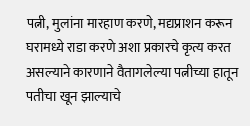पत्नी, मुलांना मारहाण करणे, मद्यप्राशन करून घरामध्ये राडा करणे अशा प्रकारचे कृत्य करत असल्याने कारणाने वैतागलेल्या पत्नीच्या हातून पतीचा खून झाल्याचे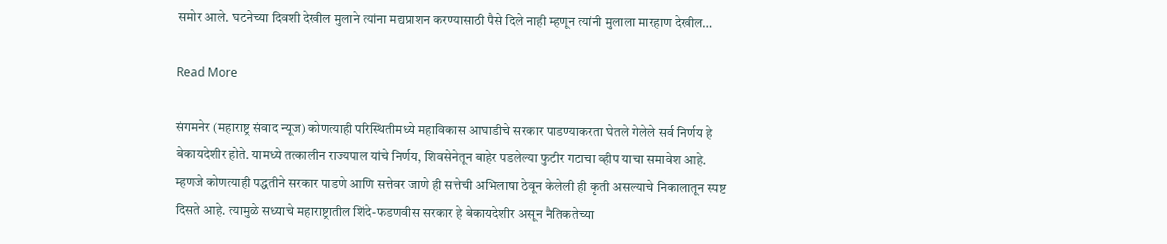समोर आले. घटनेच्या दिवशी देखील मुलाने त्यांना मद्यप्राशन करण्यासाठी पैसे दिले नाही म्हणून त्यांनी मुलाला मारहाण देखील…

Read More

संगमनेर (महाराष्ट्र संवाद न्यूज) कोणत्याही परिस्थितीमध्ये महाविकास आघाडीचे सरकार पाडण्याकरता घेतले गेलेले सर्व निर्णय हे बेकायदेशीर होते. यामध्ये तत्कालीन राज्यपाल यांचे निर्णय, शिवसेनेतून बाहेर पडलेल्या फुटीर गटाचा व्हीप याचा समावेश आहे. म्हणजे कोणत्याही पद्धतीने सरकार पाडणे आणि सत्तेवर जाणे ही सत्तेची अभिलाषा ठेवून केलेली ही कृती असल्याचे निकालातून स्पष्ट दिसते आहे. त्यामुळे सध्याचे महाराष्ट्रातील शिंदे-फडणवीस सरकार हे बेकायदेशीर असून नैतिकतेच्या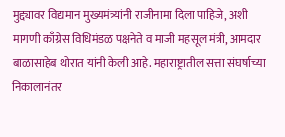मुद्द्यावर विद्यमान मुख्यमंत्र्यांनी राजीनामा दिला पाहिजे, अशी मागणी काँग्रेस विधिमंडळ पक्षनेते व माजी महसूल मंत्री, आमदार बाळासाहेब थोरात यांनी केली आहे. महाराष्ट्रातील सत्ता संघर्षाच्या निकालानंतर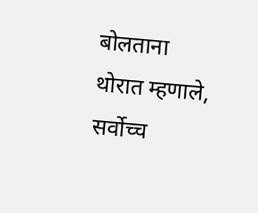बोलताना थोरात म्हणाले, सर्वोच्च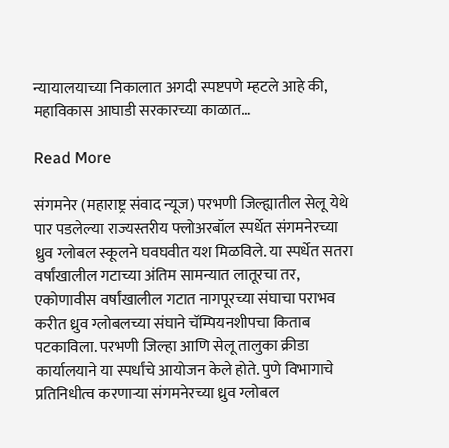न्यायालयाच्या निकालात अगदी स्पष्टपणे म्हटले आहे की, महाविकास आघाडी सरकारच्या काळात…

Read More

संगमनेर (महाराष्ट्र संवाद न्यूज) परभणी जिल्ह्यातील सेलू येथे पार पडलेल्या राज्यस्तरीय फ्लोअरबॉल स्पर्धेत संगमनेरच्या ध्रुव ग्लोबल स्कूलने घवघवीत यश मिळविले. या स्पर्धेत सतरा वर्षांखालील गटाच्या अंतिम सामन्यात लातूरचा तर, एकोणावीस वर्षांखालील गटात नागपूरच्या संघाचा पराभव करीत ध्रुव ग्लोबलच्या संघाने चॅम्पियनशीपचा किताब पटकाविला. परभणी जिल्हा आणि सेलू तालुका क्रीडा कार्यालयाने या स्पर्धांचे आयोजन केले होते. पुणे विभागाचे प्रतिनिधीत्व करणार्‍या संगमनेरच्या ध्रुव ग्लोबल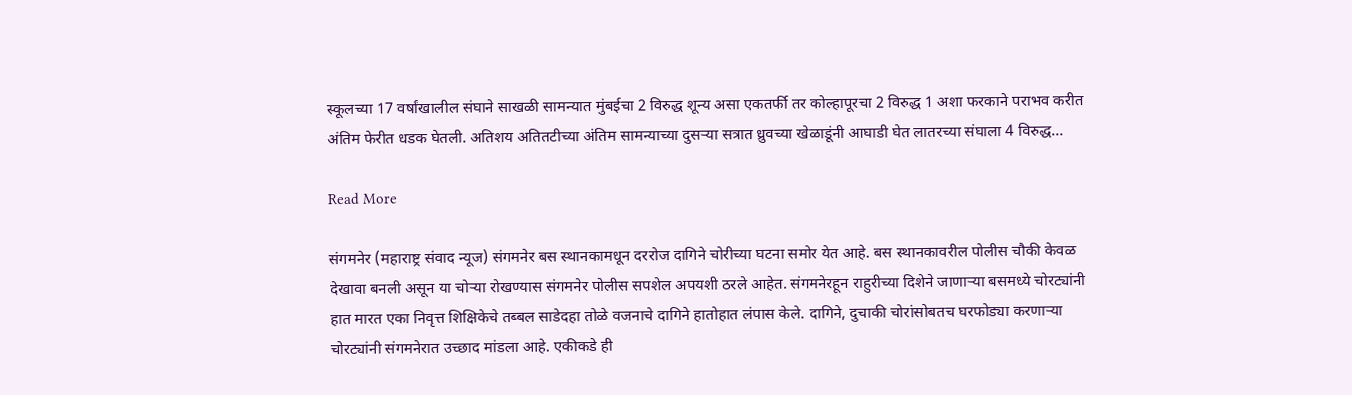स्कूलच्या 17 वर्षांखालील संघाने साखळी सामन्यात मुंबईचा 2 विरुद्ध शून्य असा एकतर्फी तर कोल्हापूरचा 2 विरुद्ध 1 अशा फरकाने पराभव करीत अंतिम फेरीत धडक घेतली. अतिशय अतितटीच्या अंतिम सामन्याच्या दुसर्‍या सत्रात ध्रुवच्या खेळाडूंनी आघाडी घेत लातरच्या संघाला 4 विरुद्ध…

Read More

संगमनेर (महाराष्ट्र संवाद न्यूज) संगमनेर बस स्थानकामधून दररोज दागिने चोरीच्या घटना समोर येत आहे. बस स्थानकावरील पोलीस चौकी केवळ देखावा बनली असून या चोऱ्या रोखण्यास संगमनेर पोलीस सपशेल अपयशी ठरले आहेत. संगमनेरहून राहुरीच्या दिशेने जाणाऱ्या बसमध्ये चोरट्यांनी हात मारत एका निवृत्त शिक्षिकेचे तब्बल साडेदहा तोळे वजनाचे दागिने हातोहात लंपास केले. दागिने, दुचाकी चोरांसोबतच घरफोड्या करणाऱ्या चोरट्यांनी संगमनेरात उच्छाद मांडला आहे. एकीकडे ही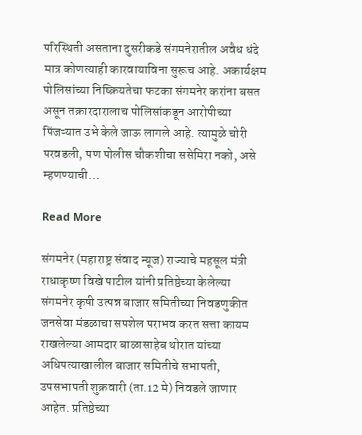परिस्थिती असताना दुसरीकडे संगमनेरातील अवैध धंदे मात्र कोणत्याही कारवायाविना सुरूच आहे. अकार्यक्षम पोलिसांच्या निष्क्रियतेचा फटका संगमनेर करांना बसत असून तक्रारदारालाच पोलिसांकडून आरोपीच्या पिंजऱ्यात उभे केले जाऊ लागले आहे. त्यामुळे चोरी परवडली, पण पोलीस चौकशीचा ससेमिरा नको, असे म्हणण्याची…

Read More

संगमनेर (महाराष्ट्र संवाद न्यूज) राज्याचे महसूल मंत्री राधाकृष्ण विखे पाटील यांनी प्रतिष्ठेच्या केलेल्या संगमनेर कृषी उत्पन्न बाजार समितीच्या निवडणुकीत जनसेवा मंडळाचा सपशेल पराभव करत सत्ता कायम राखलेल्या आमदार बाळासाहेब थोरात यांच्या अधिपत्याखालील बाजार समितीचे सभापती, उपसभापती शुक्रवारी (ता.12 मे) निवडले जाणार आहेत. प्रतिष्ठेच्या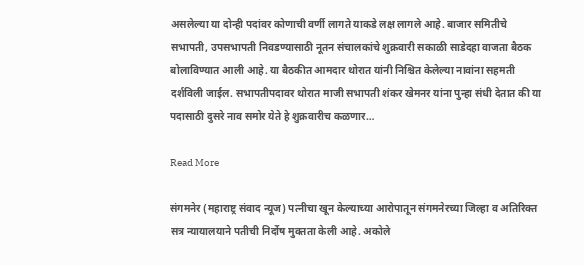असलेल्या या दोन्ही पदांवर कोणाची वर्णी लागते याकडे लक्ष लागले आहे. बाजार समितीचे सभापती, उपसभापती निवडण्यासाठी नूतन संचालकांचे शुक्रवारी सकाळी साडेदहा वाजता बैठक बोलाविण्यात आली आहे. या बैठकीत आमदार थोरात यांनी निश्चित केलेल्या नावांना सहमती दर्शविली जाईल. सभापतीपदावर थोरात माजी सभापती शंकर खेमनर यांना पुन्हा संधी देतात की या पदासाठी दुसरे नाव समोर येते हे शुक्रवारीच कळणार…

Read More

संगमनेर (महाराष्ट्र संवाद न्यूज) पत्नीचा खून केल्याच्या आरोपातून संगमनेरच्या जिल्हा व अतिरिक्त सत्र न्यायालयाने पतीची निर्दोष मुक्तता केली आहे. अकोले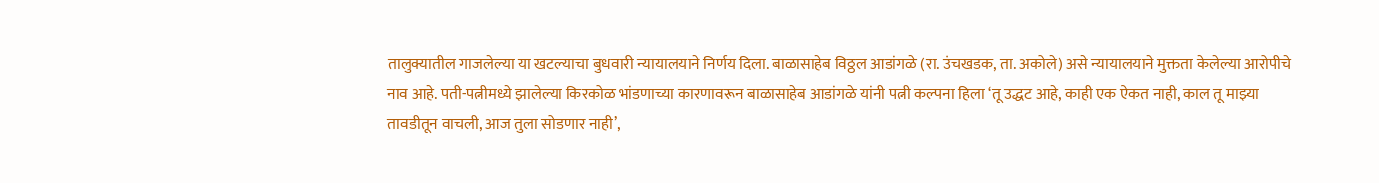तालुक्यातील गाजलेल्या या खटल्याचा बुधवारी न्यायालयाने निर्णय दिला. बाळासाहेब विठ्ठल आडांगळे (रा. उंचखडक, ता. अकोले) असे न्यायालयाने मुक्तता केलेल्या आरोपीचे नाव आहे. पती-पत्नीमध्ये झालेल्या किरकोळ भांडणाच्या कारणावरून बाळासाहेब आडांगळे यांनी पत्नी कल्पना हिला ‘तू उद्धट आहे, काही एक ऐकत नाही, काल तू माझ्या तावडीतून वाचली, आज तुला सोडणार नाही’,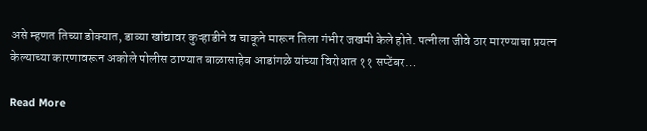असे म्हणत तिच्या डोक्यात, डाव्या खांद्यावर कुऱ्हाडीने व चाकूने मारून तिला गंभीर जखमी केले होते. पत्नीला जीवे ठार मारण्याचा प्रयत्न केल्याच्या कारणावरून अकोले पोलीस ठाण्यात बाळासाहेब आडांगळे यांच्या विरोधात ११ सप्टेंबर…

Read More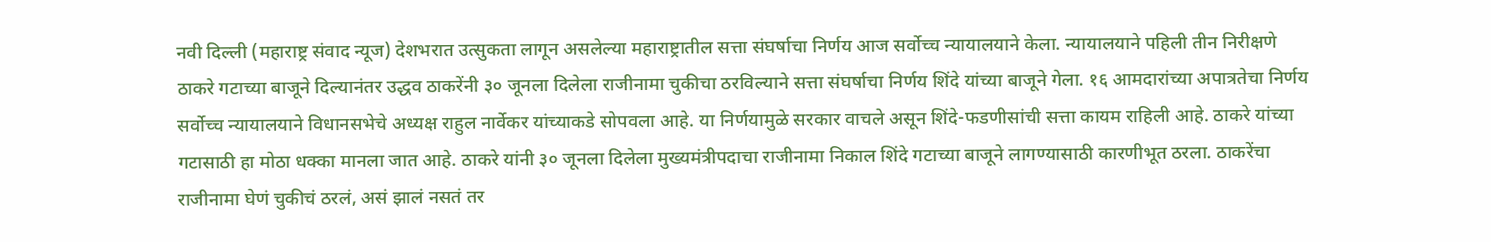नवी दिल्ली (महाराष्ट्र संवाद न्यूज) देशभरात उत्सुकता लागून असलेल्या महाराष्ट्रातील सत्ता संघर्षाचा निर्णय आज सर्वोच्च न्यायालयाने केला. न्यायालयाने पहिली तीन निरीक्षणे ठाकरे गटाच्या बाजूने दिल्यानंतर उद्धव ठाकरेंनी ३० जूनला दिलेला राजीनामा चुकीचा ठरविल्याने सत्ता संघर्षाचा निर्णय शिंदे यांच्या बाजूने गेला. १६ आमदारांच्या अपात्रतेचा निर्णय सर्वोच्च न्यायालयाने विधानसभेचे अध्यक्ष राहुल नार्वेकर यांच्याकडे सोपवला आहे. या निर्णयामुळे सरकार वाचले असून शिंदे-फडणीसांची सत्ता कायम राहिली आहे. ठाकरे यांच्या गटासाठी हा मोठा धक्का मानला जात आहे. ठाकरे यांनी ३० जूनला दिलेला मुख्यमंत्रीपदाचा राजीनामा निकाल शिंदे गटाच्या बाजूने लागण्यासाठी कारणीभूत ठरला. ठाकरेंचा राजीनामा घेणं चुकीचं ठरलं, असं झालं नसतं तर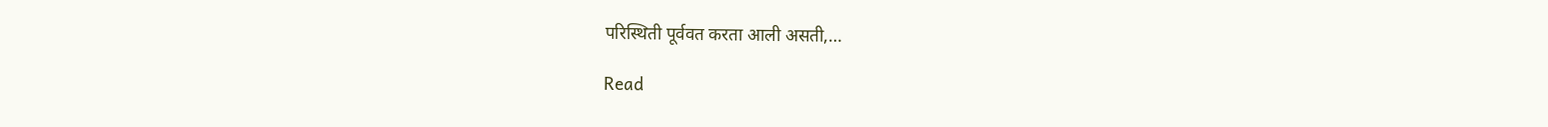परिस्थिती पूर्ववत करता आली असती,…

Read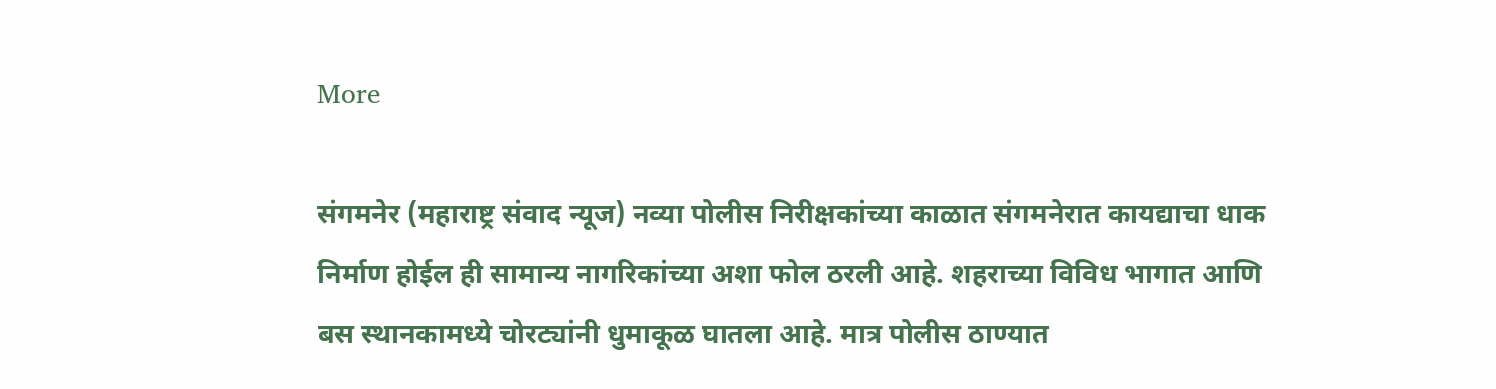More

संगमनेर (महाराष्ट्र संवाद न्यूज) नव्या पोलीस निरीक्षकांच्या काळात संगमनेरात कायद्याचा धाक निर्माण होईल ही सामान्य नागरिकांच्या अशा फोल ठरली आहे. शहराच्या विविध भागात आणि बस स्थानकामध्ये चोरट्यांनी धुमाकूळ घातला आहे. मात्र पोलीस ठाण्यात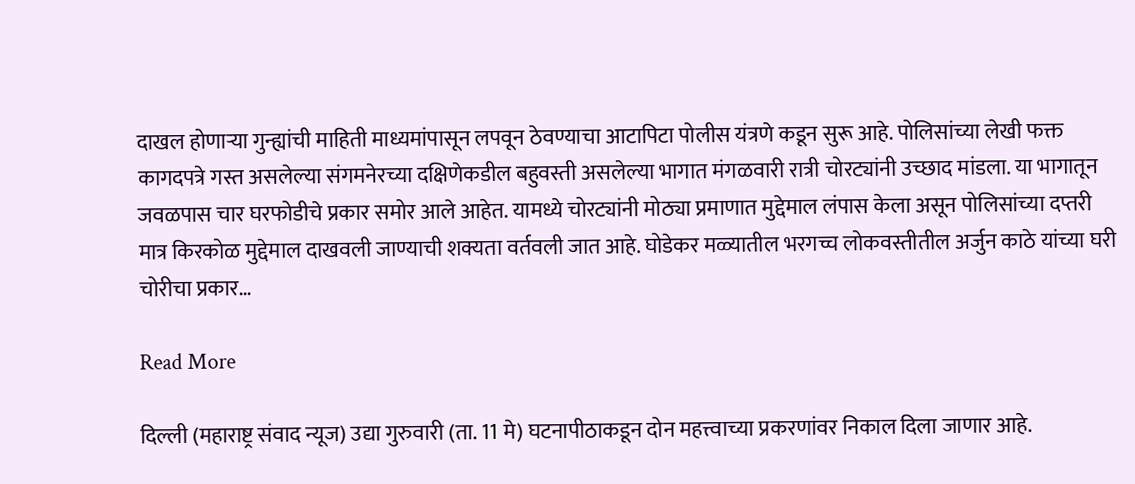दाखल होणाऱ्या गुन्ह्यांची माहिती माध्यमांपासून लपवून ठेवण्याचा आटापिटा पोलीस यंत्रणे कडून सुरू आहे. पोलिसांच्या लेखी फक्त कागदपत्रे गस्त असलेल्या संगमनेरच्या दक्षिणेकडील बहुवस्ती असलेल्या भागात मंगळवारी रात्री चोरट्यांनी उच्छाद मांडला. या भागातून जवळपास चार घरफोडीचे प्रकार समोर आले आहेत. यामध्ये चोरट्यांनी मोठ्या प्रमाणात मुद्देमाल लंपास केला असून पोलिसांच्या दप्तरी मात्र किरकोळ मुद्देमाल दाखवली जाण्याची शक्यता वर्तवली जात आहे. घोडेकर मळ्यातील भरगच्च लोकवस्तीतील अर्जुन काठे यांच्या घरी चोरीचा प्रकार…

Read More

दिल्ली (महाराष्ट्र संवाद न्यूज) उद्या गुरुवारी (ता. 11 मे) घटनापीठाकडून दोन महत्त्वाच्या प्रकरणांवर निकाल दिला जाणार आहे.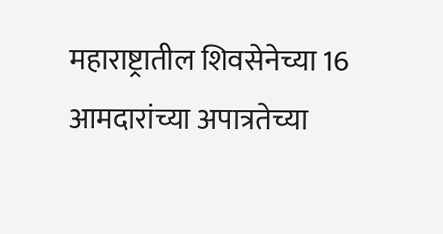महाराष्ट्रातील शिवसेनेच्या 16 आमदारांच्या अपात्रतेच्या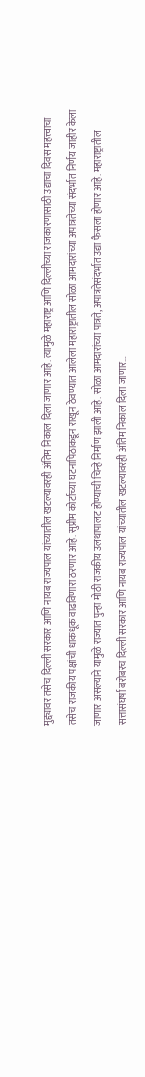मुद्द्यावर तसेच दिल्ली सरकार आणि नायब राज्यपाल यांच्यातील खटल्यावरही अंतिम निकाल दिला जाणार आहे. त्यामुळे महाराष्ट्र आणि दिल्लीच्या राजकारणासाठी उद्याचा दिवस महत्त्वाचा तसेच राजकीय पक्षांची धाकधूक वाढविणारा ठरणार आहे. सुप्रीम कोर्टाच्या घटनापिठाकडून राखून ठेवण्यात आलेला महाराष्ट्रातील सोळा आमदारांच्या अपात्रतेच्या संदर्भात निर्णय जाहीर केला जाणार असल्याने यामुळे राज्यात पुन्हा मोठी राजकीय उलथापालट होण्याची चिन्हे निर्माण झाली आहे. सोळा आमदारांच्या पात्रते, अपात्रतेसंदर्भात उद्या फैसला होणार आहे. महाराष्ट्रातील सत्तासंघर्षा बरोबरच दिल्ली सरकार आणि नायब राज्यपाल यांच्यातील खटल्यावरही अंतिम निकाल दिला जाणार…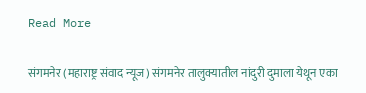Read More

संगमनेर (महाराष्ट्र संवाद न्यूज) संगमनेर तालुक्यातील नांदुरी दुमाला येथून एका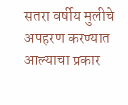सतरा वर्षीय मुलीचे अपहरण करण्यात आल्याचा प्रकार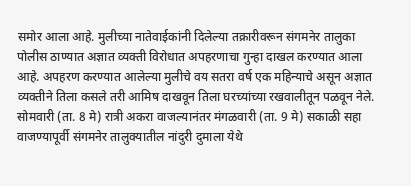समोर आला आहे. मुलीच्या नातेवाईकांनी दिलेल्या तक्रारीवरून संगमनेर तालुका पोलीस ठाण्यात अज्ञात व्यक्ती विरोधात अपहरणाचा गुन्हा दाखल करण्यात आला आहे. अपहरण करण्यात आलेल्या मुलीचे वय सतरा वर्ष एक महिन्याचे असून अज्ञात व्यक्तीने तिला कसले तरी आमिष दाखवून तिला घरच्यांच्या रखवालीतून पळवून नेले. सोमवारी (ता. 8 मे) रात्री अकरा वाजल्यानंतर मंगळवारी (ता. 9 मे) सकाळी सहा वाजण्यापूर्वी संगमनेर तालुक्यातील नांदुरी दुमाला येथे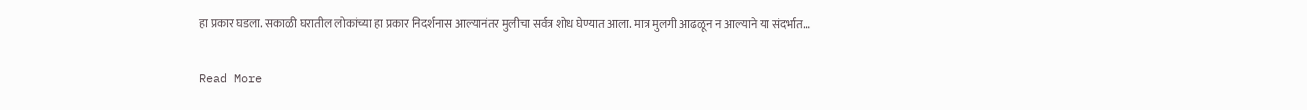हा प्रकार घडला. सकाळी घरातील लोकांच्या हा प्रकार निदर्शनास आल्यानंतर मुलीचा सर्वत्र शोध घेण्यात आला. मात्र मुलगी आढळून न आल्याने या संदर्भात…

Read More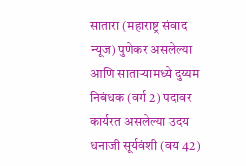सातारा (महाराष्ट्र संवाद न्यूज) पुणेकर असलेल्या आणि साताऱ्यामध्ये दुय्यम निबंधक (वर्ग 2) पदावर कार्यरत असलेल्या उदय धनाजी सूर्यवंशी (वय 42)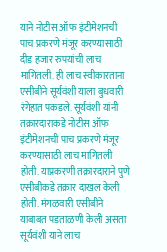याने नोटीस ऑफ इंटीमेशनची पाच प्रकरणे मंजूर करण्यासाठी दीड हजार रुपयांची लाच मागितली. ही लाच स्वीकारताना एसीबीने सूर्यवंशी याला बुधवारी रंगेहात पकडले. सूर्यवंशी यांनी तक्रारदाराकडे नोटीस ऑफ इंटीमेशनची पाच प्रकरणे मंजूर करण्यासाठी लाच मागितली होती. याप्रकरणी तक्रारदाराने पुणे एसीबीकडे तक्रार दाखल केली होती. मंगळवारी एसीबीने याबाबत पडताळणी केली असता सूर्यवंशी याने लाच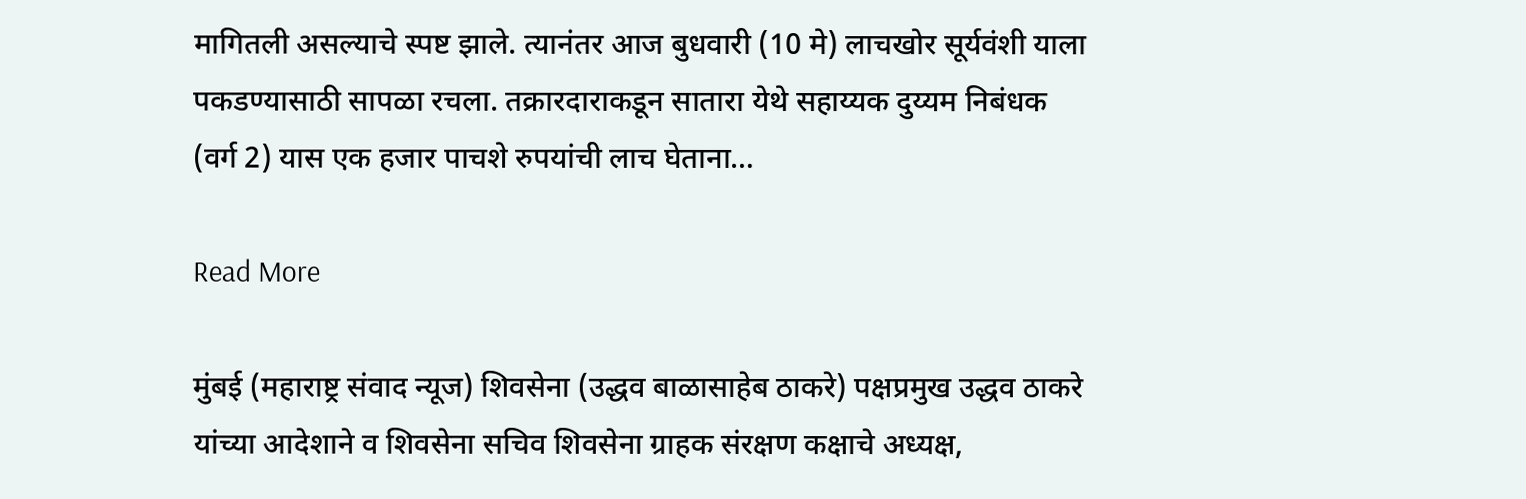मागितली असल्याचे स्पष्ट झाले. त्यानंतर आज बुधवारी (10 मे) लाचखोर सूर्यवंशी याला पकडण्यासाठी सापळा रचला. तक्रारदाराकडून सातारा येथे सहाय्यक दुय्यम निबंधक (वर्ग 2) यास एक हजार पाचशे रुपयांची लाच घेताना…

Read More

मुंबई (महाराष्ट्र संवाद न्यूज) शिवसेना (उद्धव बाळासाहेब ठाकरे) पक्षप्रमुख उद्धव ठाकरे यांच्या आदेशाने व शिवसेना सचिव शिवसेना ग्राहक संरक्षण कक्षाचे अध्यक्ष,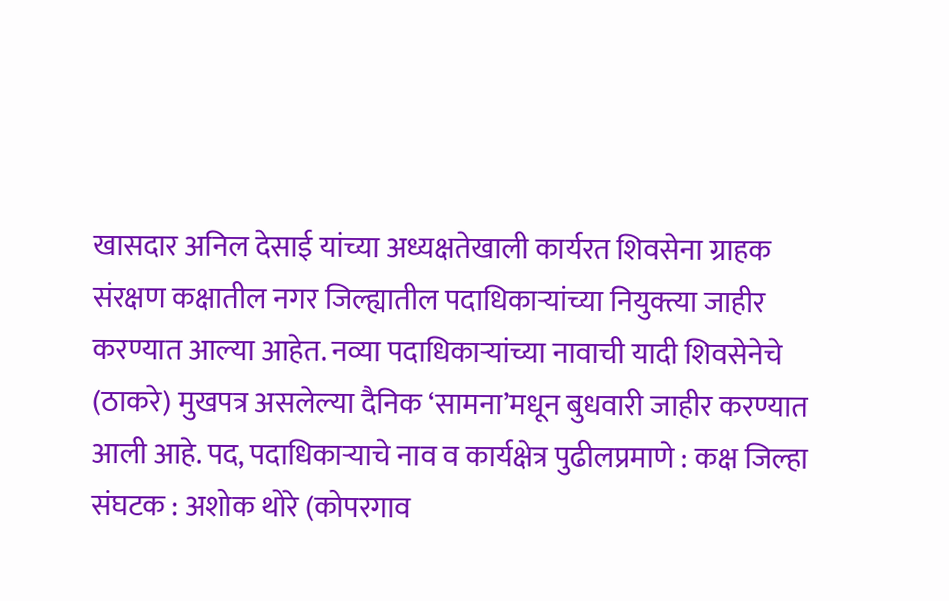खासदार अनिल देसाई यांच्या अध्यक्षतेखाली कार्यरत शिवसेना ग्राहक संरक्षण कक्षातील नगर जिल्ह्यातील पदाधिकाऱ्यांच्या नियुक्त्या जाहीर करण्यात आल्या आहेत. नव्या पदाधिकाऱ्यांच्या नावाची यादी शिवसेनेचे (ठाकरे) मुखपत्र असलेल्या दैनिक ‘सामना’मधून बुधवारी जाहीर करण्यात आली आहे. पद, पदाधिकाऱ्याचे नाव व कार्यक्षेत्र पुढीलप्रमाणे : कक्ष जिल्हा संघटक : अशोक थोरे (कोपरगाव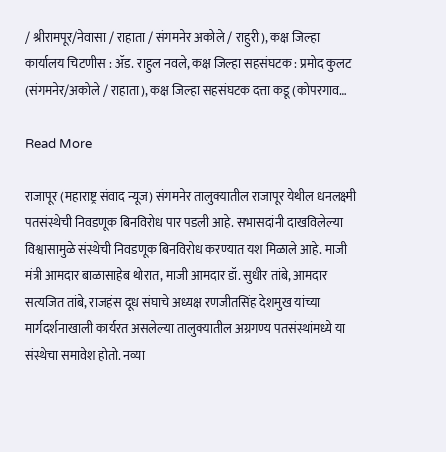/ श्रीरामपूर/नेवासा / राहाता / संगमनेर अकोले / राहुरी), कक्ष जिल्हा कार्यालय चिटणीस : ॲड. राहुल नवले, कक्ष जिल्हा सहसंघटक : प्रमोद कुलट (संगमनेर/अकोले / राहाता), कक्ष जिल्हा सहसंघटक दत्ता कडू (कोपरगाव…

Read More

राजापूर (महाराष्ट्र संवाद न्यूज) संगमनेर तालुक्यातील राजापूर येथील धनलक्ष्मी पतसंस्थेची निवडणूक बिनविरोध पार पडली आहे. सभासदांनी दाखविलेल्या विश्वासामुळे संस्थेची निवडणूक बिनविरोध करण्यात यश मिळाले आहे. माजी मंत्री आमदार बाळासाहेब थोरात, माजी आमदार डॉ. सुधीर तांबे, आमदार सत्यजित तांबे, राजहंस दूध संघाचे अध्यक्ष रणजीतसिंह देशमुख यांच्या मार्गदर्शनाखाली कार्यरत असलेल्या तालुक्यातील अग्रगण्य पतसंस्थांमध्ये या संस्थेचा समावेश होतो. नव्या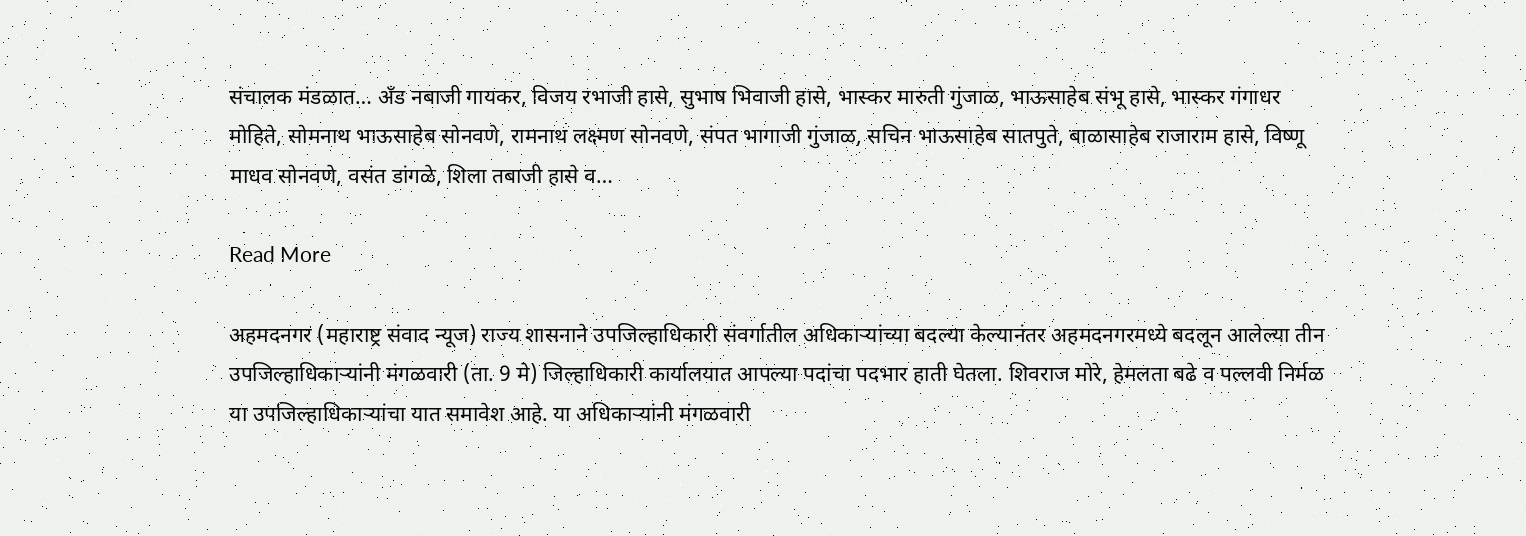संचालक मंडळात… अँड नबाजी गायकर, विजय रभाजी हासे, सुभाष भिवाजी हासे, भास्कर मारुती गुंजाळ, भाऊसाहेब संभू हासे, भास्कर गंगाधर मोहिते, सोमनाथ भाऊसाहेब सोनवणे, रामनाथ लक्ष्मण सोनवणे, संपत भागाजी गुंजाळ, सचिन भाऊसाहेब सातपुते, बाळासाहेब राजाराम हासे, विष्णू माधव सोनवणे, वसंत डांगळे, शिला तबाजी हासे व…

Read More

अहमदनगर (महाराष्ट्र संवाद न्यूज) राज्य शासनाने उपजिल्हाधिकारी संवर्गातील अधिकाऱ्यांच्या बदल्या केल्यानंतर अहमदनगरमध्ये बदलून आलेल्या तीन उपजिल्हाधिकाऱ्यांनी मंगळवारी (ता. 9 मे) जिल्हाधिकारी कार्यालयात आपल्या पदांचा पदभार हाती घेतला. शिवराज मोरे, हेमलता बढे व पल्लवी निर्मळ या उपजिल्हाधिकाऱ्यांचा यात समावेश आहे. या अधिकाऱ्यांनी मंगळवारी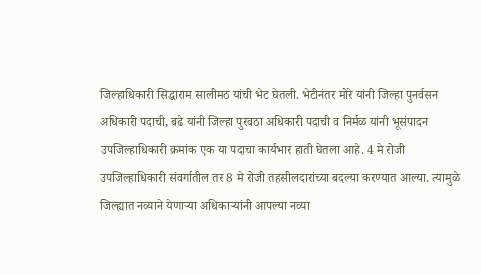जिल्हाधिकारी सिद्धाराम सालीमठ यांची भेट घेतली. भेटीनंतर मोरे यांनी जिल्हा पुनर्वसन अधिकारी पदाची, बढे यांनी जिल्हा पुरवठा अधिकारी पदाची व निर्मळ यांनी भूसंपादन उपजिल्हाधिकारी क्रमांक एक या पदाचा कार्यभार हाती घेतला आहे. 4 मे रोजी उपजिल्हाधिकारी संवर्गातील तर 8 मे रोजी तहसीलदारांच्या बदल्या करण्यात आल्या. त्यामुळे जिल्ह्यात नव्याने येणाऱ्या अधिकाऱ्यांनी आपल्या नव्या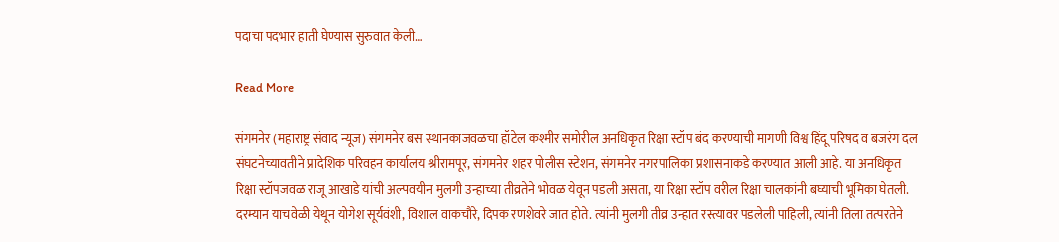पदाचा पदभार हाती घेण्यास सुरुवात केली…

Read More

संगमनेर (महाराष्ट्र संवाद न्यूज) संगमनेर बस स्थानकाजवळचा हॉटेल कश्मीर समोरील अनधिकृत रिक्षा स्टॉप बंद करण्याची मागणी विश्व हिंदू परिषद व बजरंग दल संघटनेच्यावतीने प्रादेशिक परिवहन कार्यालय श्रीरामपूर, संगमनेर शहर पोलीस स्टेशन, संगमनेर नगरपालिका प्रशासनाकडे करण्यात आली आहे. या अनधिकृत रिक्षा स्टॉपजवळ राजू आखाडे यांची अल्पवयीन मुलगी उन्हाच्या तीव्रतेने भोवळ येवून पडली असता, या रिक्षा स्टॉप वरील रिक्षा चालकांनी बघ्याची भूमिका घेतली. दरम्यान याचवेळी येथून योगेश सूर्यवंशी, विशाल वाकचौरे, दिपक रणशेवरे जात होते. त्यांनी मुलगी तीव्र उन्हात रस्त्यावर पडलेली पाहिली, त्यांनी तिला तत्परतेने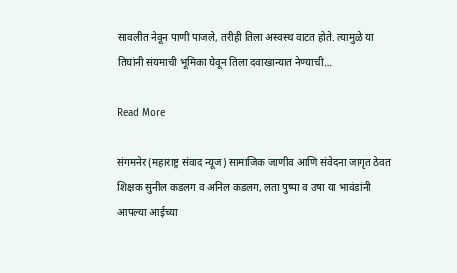सावलीत नेवून पाणी पाजले, तरीही तिला अस्वस्थ वाटत होते. त्यामुळे या तिघांनी संयमाची भूमिका घेवून तिला दवाखान्यात नेण्याची…

Read More

संगमनेर (महाराष्ट्र संवाद न्यूज) सामाजिक जाणीव आणि संवेदना जागृत ठेवत शिक्षक सुनील कडलग व अनिल कडलग, लता पुष्पा व उषा या भावंडांनी आपल्या आईच्या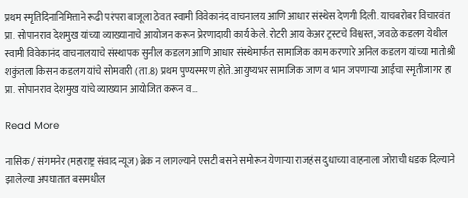प्रथम स्मृतिदिनानिमित्ताने रूढी परंपरा बाजूला ठेवत स्वामी विवेकानंद वाचनालय आणि आधार संस्थेस देणगी दिली. याचबरोबर विचारवंत प्रा. सोपानराव देशमुख यांच्या व्याख्यानाचे आयोजन करून प्रेरणादायी कार्य केले. रोटरी आय केअर ट्रस्टचे विश्वस्त, जवळे कडलग येथील स्वामी विवेकानंद वाचनालयाचे संस्थापक सुनील कडलग आणि आधार संस्थेमार्फत सामाजिक काम करणारे अनिल कडलग यांच्या मातोश्री शकुंतला किसन कडलग यांचे सोमवारी (ता.8) प्रथम पुण्यस्मरण होते. आयुष्यभर सामाजिक जाण व भान जपणाऱ्या आईचा स्मृतीजागर हा प्रा. सोपानराव देशमुख यांचे व्याख्यान आयोजित करून व…

Read More

नासिक / संगमनेर (महाराष्ट्र संवाद न्यूज) ब्रेक न लागल्याने एसटी बसने समोरून येणाऱ्या राजहंस दुधाच्या वाहनाला जोराची धडक दिल्याने झालेल्या अपघातात बसमधील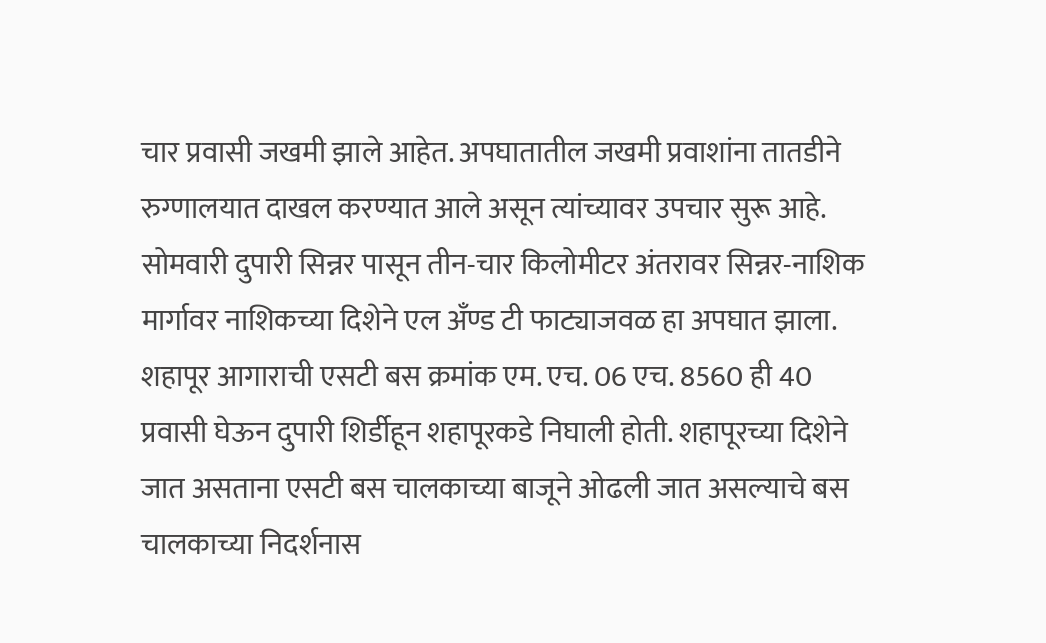चार प्रवासी जखमी झाले आहेत. अपघातातील जखमी प्रवाशांना तातडीने रुग्णालयात दाखल करण्यात आले असून त्यांच्यावर उपचार सुरू आहे. सोमवारी दुपारी सिन्नर पासून तीन-चार किलोमीटर अंतरावर सिन्नर-नाशिक मार्गावर नाशिकच्या दिशेने एल अँण्ड टी फाट्याजवळ हा अपघात झाला. शहापूर आगाराची एसटी बस क्रमांक एम. एच. 06 एच. 8560 ही 40 प्रवासी घेऊन दुपारी शिर्डीहून शहापूरकडे निघाली होती. शहापूरच्या दिशेने जात असताना एसटी बस चालकाच्या बाजूने ओढली जात असल्याचे बस चालकाच्या निदर्शनास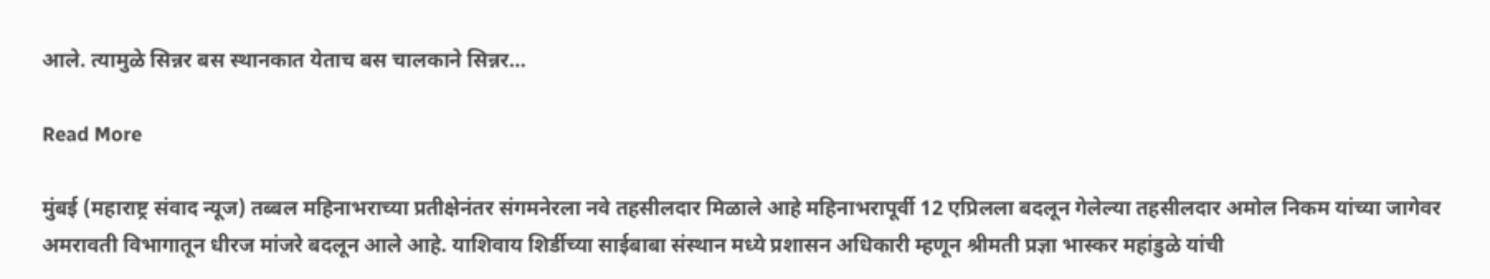आले. त्यामुळे सिन्नर बस स्थानकात येताच बस चालकाने सिन्नर…

Read More

मुंबई (महाराष्ट्र संवाद न्यूज) तब्बल महिनाभराच्या प्रतीक्षेनंतर संगमनेरला नवे तहसीलदार मिळाले आहे महिनाभरापूर्वी 12 एप्रिलला बदलून गेलेल्या तहसीलदार अमोल निकम यांच्या जागेवर अमरावती विभागातून धीरज मांजरे बदलून आले आहे. याशिवाय शिर्डीच्या साईबाबा संस्थान मध्ये प्रशासन अधिकारी म्हणून श्रीमती प्रज्ञा भास्कर महांडुळे यांची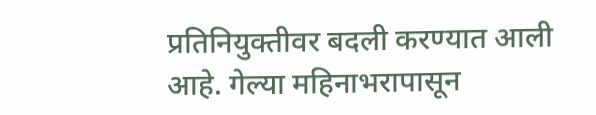प्रतिनियुक्तीवर बदली करण्यात आली आहे. गेल्या महिनाभरापासून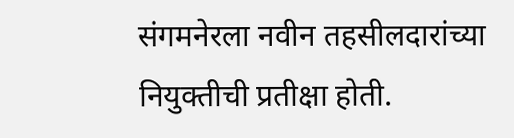संगमनेरला नवीन तहसीलदारांच्या नियुक्तीची प्रतीक्षा होती.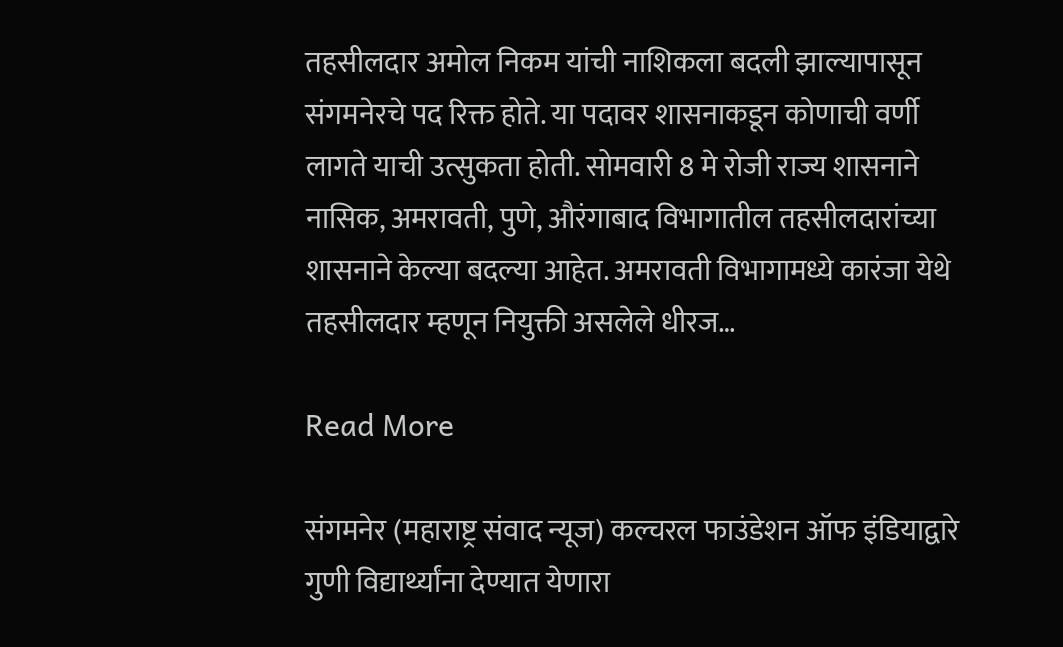तहसीलदार अमोल निकम यांची नाशिकला बदली झाल्यापासून संगमनेरचे पद रिक्त होते. या पदावर शासनाकडून कोणाची वर्णी लागते याची उत्सुकता होती. सोमवारी 8 मे रोजी राज्य शासनाने नासिक, अमरावती, पुणे, औरंगाबाद विभागातील तहसीलदारांच्या शासनाने केल्या बदल्या आहेत. अमरावती विभागामध्ये कारंजा येथे तहसीलदार म्हणून नियुक्ती असलेले धीरज…

Read More

संगमनेर (महाराष्ट्र संवाद न्यूज) कल्चरल फाउंडेशन ऑफ इंडियाद्वारे गुणी विद्यार्थ्यांना देण्यात येणारा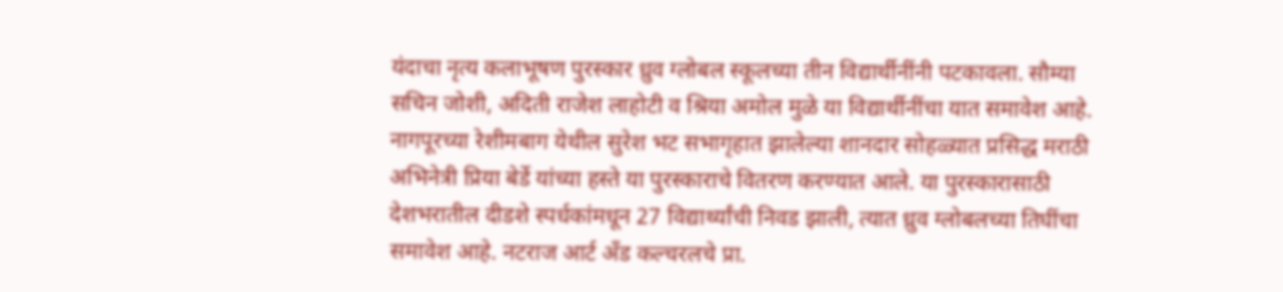यंदाचा नृत्य कलाभूषण पुरस्कार ध्रुव ग्लोबल स्कूलच्या तीन विद्यार्थीनींनी पटकावला. सौम्या सचिन जोशी, अदिती राजेश लाहोटी व श्रिया अमोल मुळे या विद्यार्थीनींचा यात समावेश आहे. नागपूरच्या रेशीमबाग येथील सुरेश भट सभागृहात झालेल्या शानदार सोहळ्यात प्रसिद्ध मराठी अभिनेत्री प्रिया बेर्डे यांच्या हस्ते या पुरस्काराचे वितरण करण्यात आले. या पुरस्कारासाठी देशभरातील दीडशे स्पर्धकांमधून 27 विद्यार्थ्यांची निवड झाली, त्यात ध्रुव ग्लोबलच्या तिघींचा समावेश आहे. नटराज आर्ट अँड कल्चरलचे प्रा.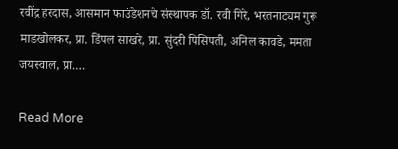रवींद्र हरदास, आसमान फाउंडेशनचे संस्थापक डॉ. रवी गिरे, भरतनाट्यम गुरू माडखोलकर, प्रा. डिंपल साखरे, प्रा. सुंदरी पिसिपती, अनिल कावडे, ममता जयस्वाल, प्रा.…

Read More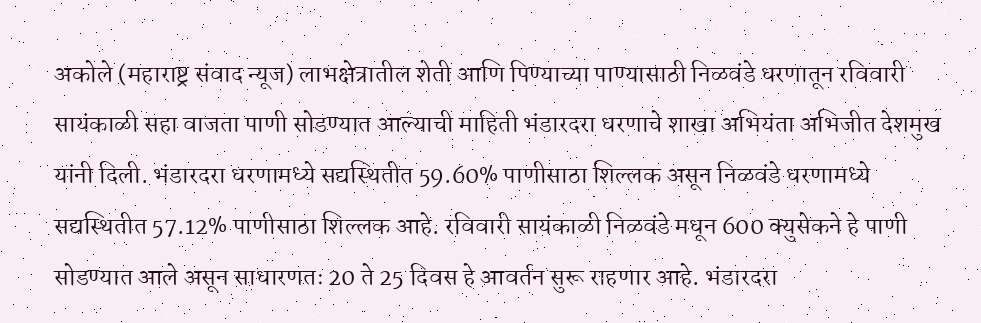अकोले (महाराष्ट्र संवाद न्यूज) लाभक्षेत्रातील शेती आणि पिण्याच्या पाण्यासाठी निळवंडे धरणातून रविवारी सायंकाळी सहा वाजता पाणी सोडण्यात आल्याची माहिती भंडारदरा धरणाचे शाखा अभियंता अभिजीत देशमुख यांनी दिली. भंडारदरा धरणामध्ये सद्यस्थितीत 59.60% पाणीसाठा शिल्लक असून निळवंडे धरणामध्ये सद्यस्थितीत 57.12% पाणीसाठा शिल्लक आहे. रविवारी सायंकाळी निळवंडे मधून 600 क्युसेकने हे पाणी सोडण्यात आले असून साधारणतः 20 ते 25 दिवस हे आवर्तन सुरू राहणार आहे. भंडारदरा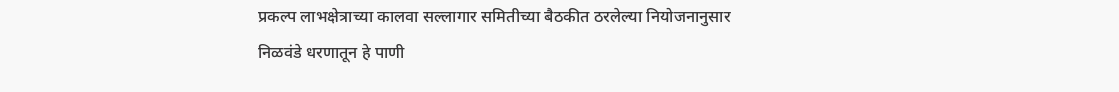प्रकल्प लाभक्षेत्राच्या कालवा सल्लागार समितीच्या बैठकीत ठरलेल्या नियोजनानुसार निळवंडे धरणातून हे पाणी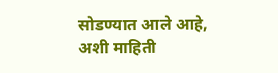सोडण्यात आले आहे, अशी माहिती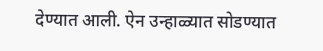देण्यात आली. ऐन उन्हाळ्यात सोडण्यात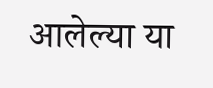आलेल्या या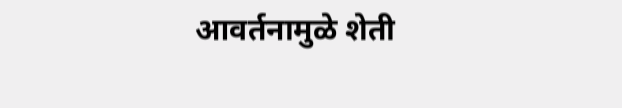आवर्तनामुळे शेती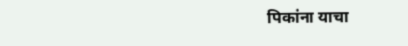पिकांना याचा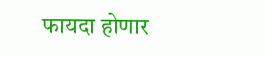फायदा होणार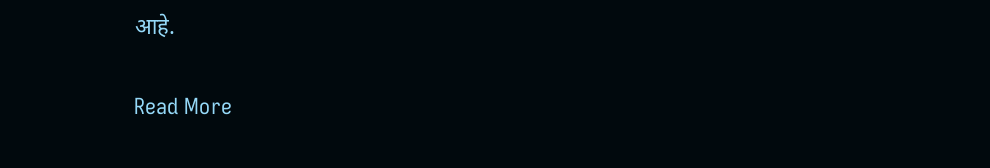आहे.

Read More